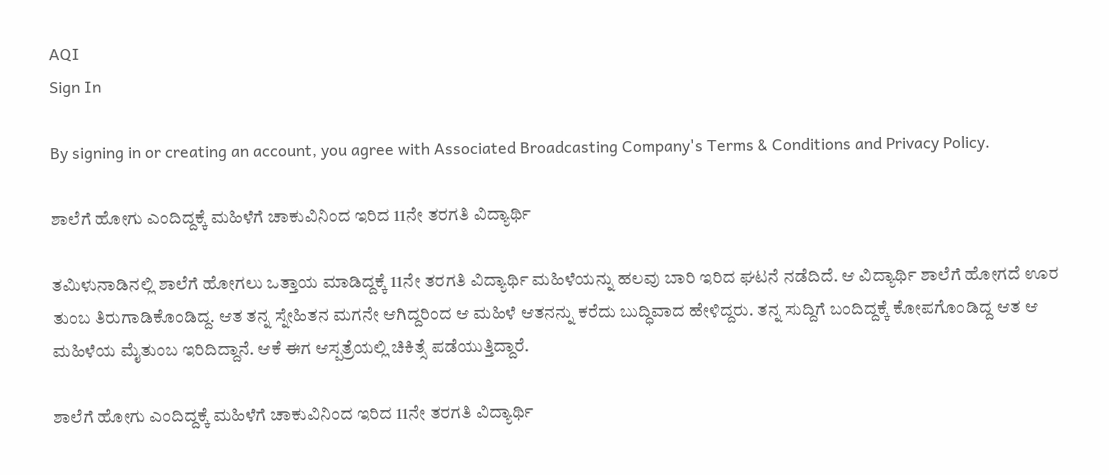AQI
Sign In

By signing in or creating an account, you agree with Associated Broadcasting Company's Terms & Conditions and Privacy Policy.

ಶಾಲೆಗೆ ಹೋಗು ಎಂದಿದ್ದಕ್ಕೆ ಮಹಿಳೆಗೆ ಚಾಕುವಿನಿಂದ ಇರಿದ 11ನೇ ತರಗತಿ ವಿದ್ಯಾರ್ಥಿ

ತಮಿಳುನಾಡಿನಲ್ಲಿ ಶಾಲೆಗೆ ಹೋಗಲು ಒತ್ತಾಯ ಮಾಡಿದ್ದಕ್ಕೆ 11ನೇ ತರಗತಿ ವಿದ್ಯಾರ್ಥಿ ಮಹಿಳೆಯನ್ನು ಹಲವು ಬಾರಿ ಇರಿದ ಘಟನೆ ನಡೆದಿದೆ. ಆ ವಿದ್ಯಾರ್ಥಿ ಶಾಲೆಗೆ ಹೋಗದೆ ಊರ ತುಂಬ ತಿರುಗಾಡಿಕೊಂಡಿದ್ದ. ಆತ ತನ್ನ ಸ್ನೇಹಿತನ ಮಗನೇ ಆಗಿದ್ದರಿಂದ ಆ ಮಹಿಳೆ ಆತನನ್ನು ಕರೆದು ಬುದ್ಧಿವಾದ ಹೇಳಿದ್ದರು. ತನ್ನ ಸುದ್ದಿಗೆ ಬಂದಿದ್ದಕ್ಕೆ ಕೋಪಗೊಂಡಿದ್ದ ಆತ ಆ ಮಹಿಳೆಯ ಮೈತುಂಬ ಇರಿದಿದ್ದಾನೆ. ಆಕೆ ಈಗ ಆಸ್ಪತ್ರೆಯಲ್ಲಿ ಚಿಕಿತ್ಸೆ ಪಡೆಯುತ್ತಿದ್ದಾರೆ.

ಶಾಲೆಗೆ ಹೋಗು ಎಂದಿದ್ದಕ್ಕೆ ಮಹಿಳೆಗೆ ಚಾಕುವಿನಿಂದ ಇರಿದ 11ನೇ ತರಗತಿ ವಿದ್ಯಾರ್ಥಿ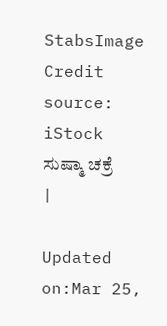StabsImage Credit source: iStock
ಸುಷ್ಮಾ ಚಕ್ರೆ
|

Updated on:Mar 25,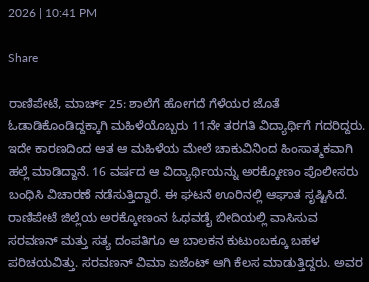2026 | 10:41 PM

Share

ರಾಣಿಪೇಟೆ, ಮಾರ್ಚ್ 25: ಶಾಲೆಗೆ ಹೋಗದೆ ಗೆಳೆಯರ ಜೊತೆ ಓಡಾಡಿಕೊಂಡಿದ್ದಕ್ಕಾಗಿ ಮಹಿಳೆಯೊಬ್ಬರು 11ನೇ ತರಗತಿ ವಿದ್ಯಾರ್ಥಿಗೆ ಗದರಿದ್ದರು. ಇದೇ ಕಾರಣದಿಂದ ಆತ ಆ ಮಹಿಳೆಯ ಮೇಲೆ ಚಾಕುವಿನಿಂದ ಹಿಂಸಾತ್ಮಕವಾಗಿ ಹಲ್ಲೆ ಮಾಡಿದ್ದಾನೆ. 16 ವರ್ಷದ ಆ ವಿದ್ಯಾರ್ಥಿಯನ್ನು ಅರಕ್ಕೋಣಂ ಪೊಲೀಸರು ಬಂಧಿಸಿ ವಿಚಾರಣೆ ನಡೆಸುತ್ತಿದ್ದಾರೆ. ಈ ಘಟನೆ ಊರಿನಲ್ಲಿ ಆಘಾತ ಸೃಷ್ಟಿಸಿದೆ. ರಾಣಿಪೇಟೆ ಜಿಲ್ಲೆಯ ಅರಕ್ಕೋಣಂನ ಓಥವಡೈ ಬೀದಿಯಲ್ಲಿ ವಾಸಿಸುವ ಸರವಣನ್ ಮತ್ತು ಸತ್ಯ ದಂಪತಿಗೂ ಆ ಬಾಲಕನ ಕುಟುಂಬಕ್ಕೂ ಬಹಳ ಪರಿಚಯವಿತ್ತು. ಸರವಣನ್ ವಿಮಾ ಏಜೆಂಟ್ ಆಗಿ ಕೆಲಸ ಮಾಡುತ್ತಿದ್ದರು. ಅವರ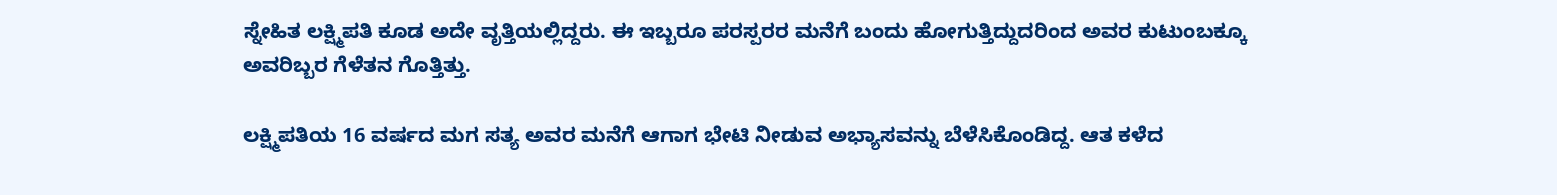ಸ್ನೇಹಿತ ಲಕ್ಷ್ಮಿಪತಿ ಕೂಡ ಅದೇ ವೃತ್ತಿಯಲ್ಲಿದ್ದರು. ಈ ಇಬ್ಬರೂ ಪರಸ್ಪರರ ಮನೆಗೆ ಬಂದು ಹೋಗುತ್ತಿದ್ದುದರಿಂದ ಅವರ ಕುಟುಂಬಕ್ಕೂ ಅವರಿಬ್ಬರ ಗೆಳೆತನ ಗೊತ್ತಿತ್ತು.

ಲಕ್ಷ್ಮಿಪತಿಯ 16 ವರ್ಷದ ಮಗ ಸತ್ಯ ಅವರ ಮನೆಗೆ ಆಗಾಗ ಭೇಟಿ ನೀಡುವ ಅಭ್ಯಾಸವನ್ನು ಬೆಳೆಸಿಕೊಂಡಿದ್ದ. ಆತ ಕಳೆದ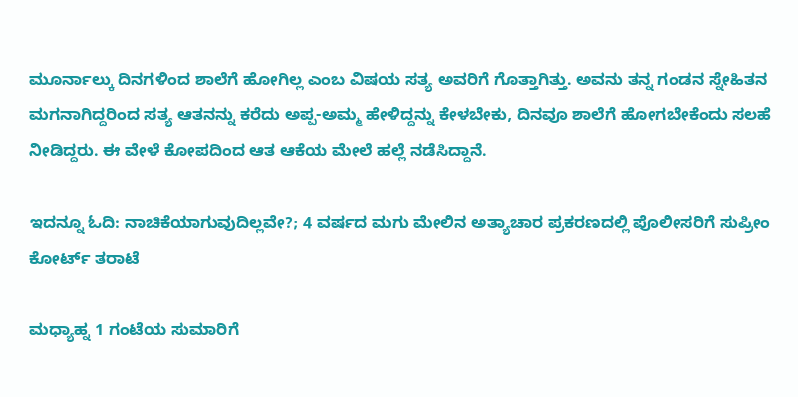ಮೂರ್ನಾಲ್ಕು ದಿನಗಳಿಂದ ಶಾಲೆಗೆ ಹೋಗಿಲ್ಲ ಎಂಬ ವಿಷಯ ಸತ್ಯ ಅವರಿಗೆ ಗೊತ್ತಾಗಿತ್ತು. ಅವನು ತನ್ನ ಗಂಡನ ಸ್ನೇಹಿತನ ಮಗನಾಗಿದ್ದರಿಂದ ಸತ್ಯ ಆತನನ್ನು ಕರೆದು ಅಪ್ಪ-ಅಮ್ಮ ಹೇಳಿದ್ದನ್ನು ಕೇಳಬೇಕು, ದಿನವೂ ಶಾಲೆಗೆ ಹೋಗಬೇಕೆಂದು ಸಲಹೆ ನೀಡಿದ್ದರು. ಈ ವೇಳೆ ಕೋಪದಿಂದ ಆತ ಆಕೆಯ ಮೇಲೆ ಹಲ್ಲೆ ನಡೆಸಿದ್ದಾನೆ.

ಇದನ್ನೂ ಓದಿ: ನಾಚಿಕೆಯಾಗುವುದಿಲ್ಲವೇ?; 4 ವರ್ಷದ ಮಗು ಮೇಲಿನ ಅತ್ಯಾಚಾರ ಪ್ರಕರಣದಲ್ಲಿ ಪೊಲೀಸರಿಗೆ ಸುಪ್ರೀಂ ಕೋರ್ಟ್ ತರಾಟೆ

ಮಧ್ಯಾಹ್ನ 1 ಗಂಟೆಯ ಸುಮಾರಿಗೆ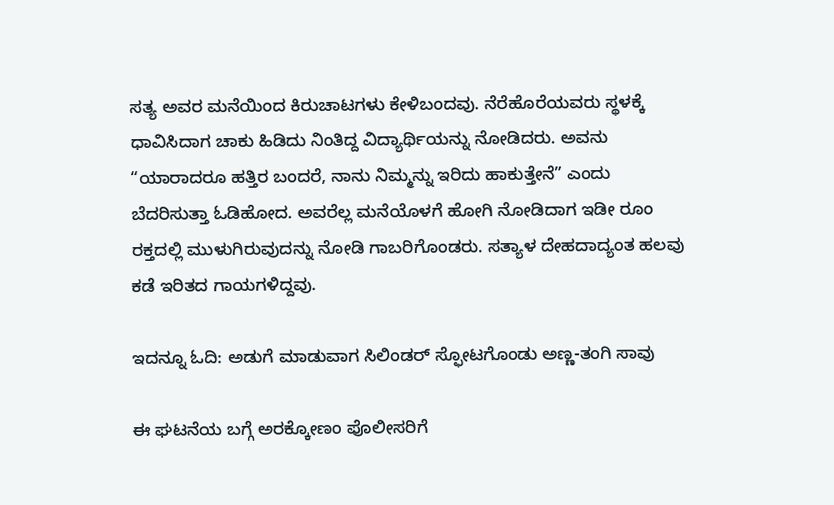ಸತ್ಯ ಅವರ ಮನೆಯಿಂದ ಕಿರುಚಾಟಗಳು ಕೇಳಿಬಂದವು. ನೆರೆಹೊರೆಯವರು ಸ್ಥಳಕ್ಕೆ ಧಾವಿಸಿದಾಗ ಚಾಕು ಹಿಡಿದು ನಿಂತಿದ್ದ ವಿದ್ಯಾರ್ಥಿಯನ್ನು ನೋಡಿದರು. ಅವನು “ಯಾರಾದರೂ ಹತ್ತಿರ ಬಂದರೆ, ನಾನು ನಿಮ್ಮನ್ನು ಇರಿದು ಹಾಕುತ್ತೇನೆ” ಎಂದು ಬೆದರಿಸುತ್ತಾ ಓಡಿಹೋದ. ಅವರೆಲ್ಲ ಮನೆಯೊಳಗೆ ಹೋಗಿ ನೋಡಿದಾಗ ಇಡೀ ರೂಂ ರಕ್ತದಲ್ಲಿ ಮುಳುಗಿರುವುದನ್ನು ನೋಡಿ ಗಾಬರಿಗೊಂಡರು. ಸತ್ಯಾಳ ದೇಹದಾದ್ಯಂತ ಹಲವು ಕಡೆ ಇರಿತದ ಗಾಯಗಳಿದ್ದವು.

ಇದನ್ನೂ ಓದಿ: ಅಡುಗೆ ಮಾಡುವಾಗ ಸಿಲಿಂಡರ್ ಸ್ಫೋಟಗೊಂಡು ಅಣ್ಣ-ತಂಗಿ ಸಾವು

ಈ ಘಟನೆಯ ಬಗ್ಗೆ ಅರಕ್ಕೋಣಂ ಪೊಲೀಸರಿಗೆ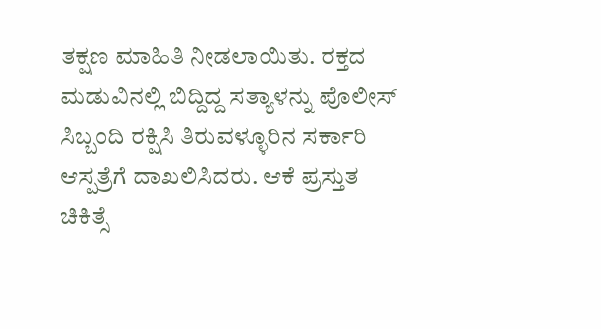ತಕ್ಷಣ ಮಾಹಿತಿ ನೀಡಲಾಯಿತು. ರಕ್ತದ ಮಡುವಿನಲ್ಲಿ ಬಿದ್ದಿದ್ದ ಸತ್ಯಾಳನ್ನು ಪೊಲೀಸ್ ಸಿಬ್ಬಂದಿ ರಕ್ಷಿಸಿ ತಿರುವಳ್ಳೂರಿನ ಸರ್ಕಾರಿ ಆಸ್ಪತ್ರೆಗೆ ದಾಖಲಿಸಿದರು. ಆಕೆ ಪ್ರಸ್ತುತ ಚಿಕಿತ್ಸೆ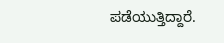ಪಡೆಯುತ್ತಿದ್ದಾರೆ.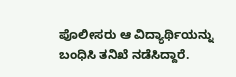ಪೊಲೀಸರು ಆ ವಿದ್ಯಾರ್ಥಿಯನ್ನು ಬಂಧಿಸಿ ತನಿಖೆ ನಡೆಸಿದ್ದಾರೆ.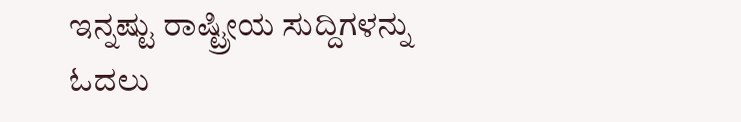ಇನ್ನಷ್ಟು ರಾಷ್ಟ್ರೀಯ ಸುದ್ದಿಗಳನ್ನು ಓದಲು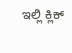ಇಲ್ಲಿ ಕ್ಲಿಕ್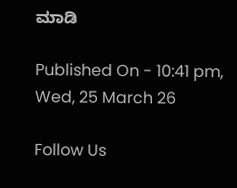ಮಾಡಿ

Published On - 10:41 pm, Wed, 25 March 26

Follow Us